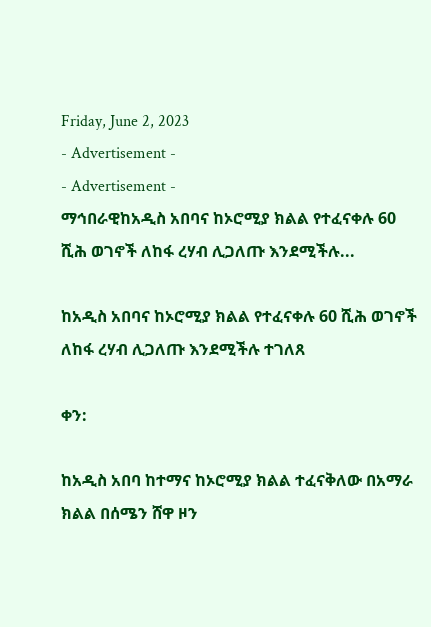Friday, June 2, 2023
- Advertisement -
- Advertisement -
ማኅበራዊከአዲስ አበባና ከኦሮሚያ ክልል የተፈናቀሉ 60 ሺሕ ወገኖች ለከፋ ረሃብ ሊጋለጡ እንደሚችሉ...

ከአዲስ አበባና ከኦሮሚያ ክልል የተፈናቀሉ 60 ሺሕ ወገኖች ለከፋ ረሃብ ሊጋለጡ እንደሚችሉ ተገለጸ

ቀን:

ከአዲስ አበባ ከተማና ከኦሮሚያ ክልል ተፈናቅለው በአማራ ክልል በሰሜን ሸዋ ዞን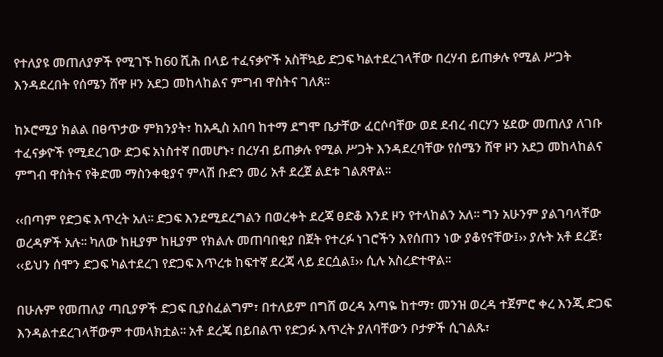የተለያዩ መጠለያዎች የሚገኙ ከ60 ሺሕ በላይ ተፈናቃዮች አስቸኳይ ድጋፍ ካልተደረገላቸው በረሃብ ይጠቃሉ የሚል ሥጋት እንዳደረበት የሰሜን ሸዋ ዞን አደጋ መከላከልና ምግብ ዋስትና ገለጸ፡፡

ከኦሮሚያ ክልል በፀጥታው ምክንያት፣ ከአዲስ አበባ ከተማ ደግሞ ቤታቸው ፈርሶባቸው ወደ ደብረ ብርሃን ሄደው መጠለያ ለገቡ ተፈናቃዮች የሚደረገው ድጋፍ አነስተኛ በመሆኑ፣ በረሃብ ይጠቃሉ የሚል ሥጋት እንዳደረባቸው የሰሜን ሸዋ ዞን አደጋ መከላከልና ምግብ ዋስትና የቅድመ ማስንቀቂያና ምላሽ ቡድን መሪ አቶ ደረጀ ልደቱ ገልጸዋል፡፡

‹‹በጣም የድጋፍ እጥረት አለ፡፡ ድጋፍ እንደሚደረግልን በወረቀት ደረጃ ፀድቆ እንደ ዞን የተላከልን አለ፡፡ ግን አሁንም ያልገባላቸው ወረዳዎች አሉ፡፡ ካለው ከዚያም ከዚያም የክልሉ መጠባበቂያ በጀት የተረፉ ነገሮችን እየሰጠን ነው ያቆየናቸው፤›› ያሉት አቶ ደረጀ፣ ‹‹ይህን ሰሞን ድጋፍ ካልተደረገ የድጋፍ እጥረቱ ከፍተኛ ደረጃ ላይ ደርሷል፤›› ሲሉ አስረድተዋል፡፡

በሁሉም የመጠለያ ጣቢያዎች ድጋፍ ቢያስፈልግም፣ በተለይም በግሸ ወረዳ አጣዬ ከተማ፣ መንዝ ወረዳ ተጀምሮ ቀረ እንጂ ድጋፍ እንዳልተደረገላቸውም ተመላክቷል፡፡ አቶ ደረጄ በይበልጥ የድጋፉ እጥረት ያለባቸውን ቦታዎች ሲገልጹ፣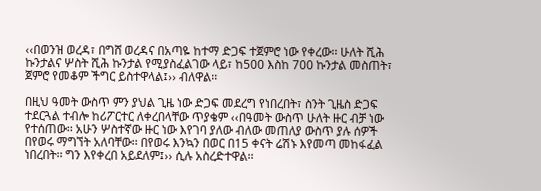‹‹በወንዝ ወረዳ፣ በግሸ ወረዳና በአጣዬ ከተማ ድጋፍ ተጀምሮ ነው የቀረው፡፡ ሁለት ሺሕ ኩንታልና ሦስት ሺሕ ኩንታል የሚያስፈልገው ላይ፣ ከ500 እስከ 700 ኩንታል መስጠት፣ ጀምሮ የመቆም ችግር ይስተዋላል፤›› ብለዋል፡፡

በዚህ ዓመት ውስጥ ምን ያህል ጊዜ ነው ድጋፍ መደረግ የነበረበት፣ ስንት ጊዜስ ድጋፍ ተደርጓል ተብሎ ከሪፖርተር ለቀረበላቸው ጥያቄም ‹‹በዓመት ውስጥ ሁለት ዙር ብቻ ነው የተሰጠው፡፡ አሁን ሦስተኛው ዙር ነው እየገባ ያለው ብለው መጠለያ ውስጥ ያሉ ሰዎች በየወሩ ማግኘት አለባቸው፡፡ በየወሩ እንኳን በወር በ15 ቀናት ሬሽኑ እየመጣ መከፋፈል ነበረበት፡፡ ግን እየቀረበ አይደለም፤›› ሲሉ አስረድተዋል፡፡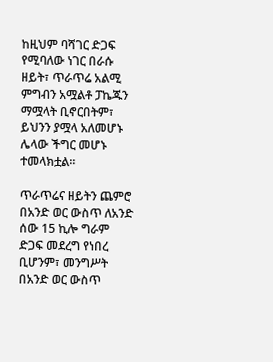ከዚህም ባሻገር ድጋፍ የሚባለው ነገር በራሱ ዘይት፣ ጥራጥሬ አልሚ ምግብን አሟልቶ ፓኬጁን ማሟላት ቢኖርበትም፣ ይህንን ያሟላ አለመሆኑ ሌላው ችግር መሆኑ ተመላክቷል፡፡

ጥራጥሬና ዘይትን ጨምሮ በአንድ ወር ውስጥ ለአንድ ሰው 15 ኪሎ ግራም ድጋፍ መደረግ የነበረ ቢሆንም፣ መንግሥት በአንድ ወር ውስጥ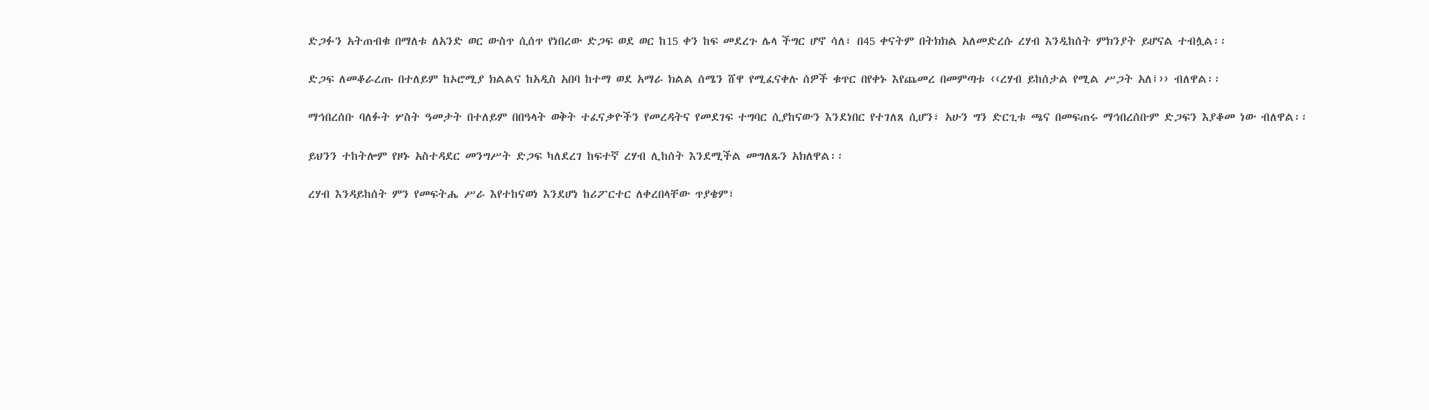ድጋፉን አትጠብቁ በማለቱ ለአንድ ወር ውስጥ ሲሰጥ የነበረው ድጋፍ ወደ ወር ከ15 ቀን ከፍ መደረጉ ሌላ ችግር ሆኖ ሳለ፣ በ45 ቀናትም በትክክል አለመድረሱ ረሃብ እንዲከሰት ምክንያት ይሆናል ተብሏል፡፡

ድጋፍ ለመቆራረጡ በተለይም ከኦሮሚያ ክልልና ከአዲስ አበባ ከተማ ወደ አማራ ክልል ሰሜን ሸዋ የሚፈናቀሉ ሰዎች ቁጥር በየቀኑ እየጨመረ በመምጣቱ ‹‹ረሃብ ይከሰታል የሚል ሥጋት አለ፤›› ብለዋል፡፡

ማኅበረሰቡ ባለፉት ሦስት ዓመታት በተለይም በበዓላት ወቅት ተፈናቃዮችን የመረዳትና የመደገፍ ተግባር ሲያከናውን እንደነበር የተገለጸ ሲሆን፣ አሁን ግን ድርጊቱ ጫና በመፍጠሩ ማኅበረሰቡም ድጋፍን እያቆመ ነው ብለዋል፡፡

ይህንን ተከትሎም የዞኑ አስተዳደር መንግሥት ድጋፍ ካለደረገ ከፍተኛ ረሃብ ሊከሰት እንደሚችል መግለጹን አክለዋል፡፡

ረሃብ እንዳይከሰት ምን የመፍትሔ ሥራ እየተከናወነ እንደሆነ ከሪፖርተር ለቀረበላቸው ጥያቄም፣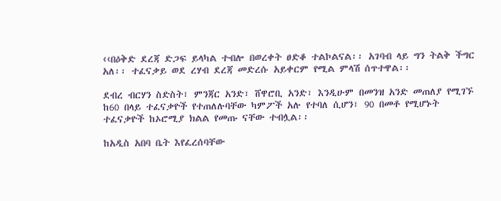‹‹በዕቅድ ደረጃ ድጋፍ ይላካል ተብሎ በወረቀት ፀድቆ ተልኮልናል፡፡ አገባብ ላይ ግን ትልቅ ችግር አለ፡፡ ተፈናቃይ ወደ ረሃብ ደረጃ መድረሱ አይቀርም የሚል ምላሽ ሰጥተዋል፡፡

ደብረ ብርሃን ስድስት፣ ምንጃር አንድ፣ ሸዋሮቢ አንድ፣ እንዲሁም በመንዝ አንድ መጠለያ የሚገኙ ከ60 በላይ ተፈናቃዮች የተጠለሉባቸው ካምፖች አሉ የተባለ ሲሆን፣ 90 በመቶ የሚሆኑት ተፈናቃዮች ከኦሮሚያ ክልል የመጡ ናቸው ተብሏል፡፡

ከአዲስ አበባ ቤት እየፈረሰባቸው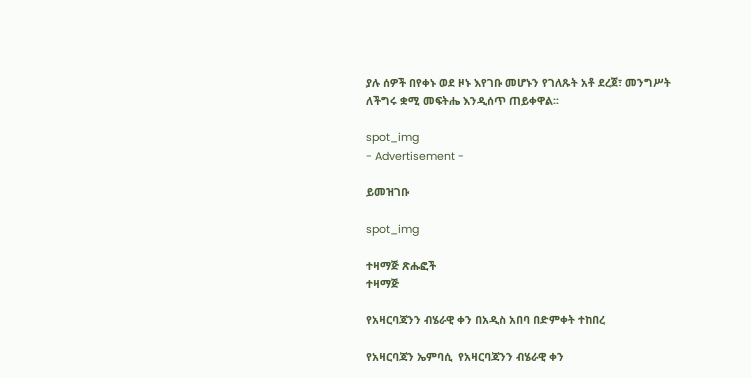ያሉ ሰዎች በየቀኑ ወደ ዞኑ እየገቡ መሆኑን የገለጹት አቶ ደረጀ፣ መንግሥት ለችግሩ ቋሚ መፍትሔ እንዲሰጥ ጠይቀዋል፡፡

spot_img
- Advertisement -

ይመዝገቡ

spot_img

ተዛማጅ ጽሑፎች
ተዛማጅ

የአዛርባጃንን ብሄራዊ ቀን በአዲስ አበባ በድምቀት ተከበረ

የአዛርባጃን ኤምባሲ  የአዛርባጃንን ብሄራዊ ቀን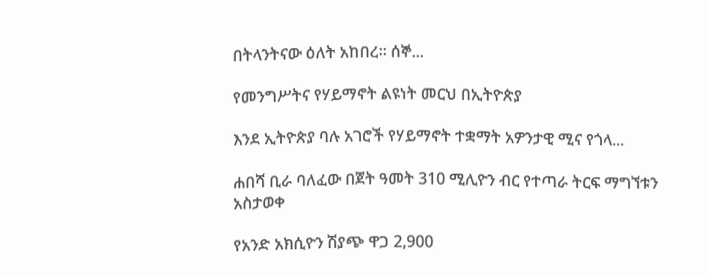በትላንትናው ዕለት አከበረ። ሰኞ...

የመንግሥትና የሃይማኖት ልዩነት መርህ በኢትዮጵያ

እንደ ኢትዮጵያ ባሉ አገሮች የሃይማኖት ተቋማት አዎንታዊ ሚና የጎላ...

ሐበሻ ቢራ ባለፈው በጀት ዓመት 310 ሚሊዮን ብር የተጣራ ትርፍ ማግኘቱን አስታወቀ

የአንድ አክሲዮን ሽያጭ ዋጋ 2,900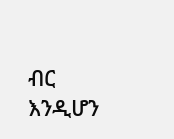ብር እንዲሆን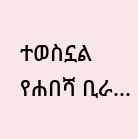ተወስኗል የሐበሻ ቢራ...